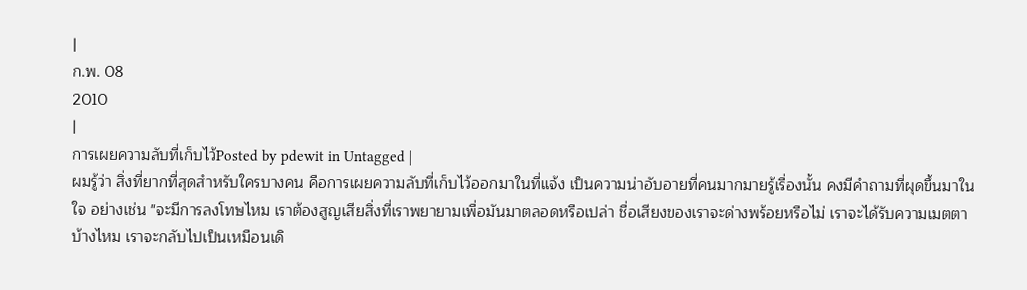|
ก.พ. 08
2010
|
การเผยความลับที่เก็บไว้Posted by pdewit in Untagged |
ผมรู้ว่า สิ่งที่ยากที่สุดสำหรับใครบางคน คือการเผยความลับที่เก็บไว้ออกมาในที่แจ้ง เป็นความน่าอับอายที่คนมากมายรู้เรื่องนั้น คงมีคำถามที่ผุดขึ้นมาในใจ อย่างเช่น "จะมีการลงโทษไหม เราต้องสูญเสียสิ่งที่เราพยายามเพื่อมันมาตลอดหรือเปล่า ชื่อเสียงของเราจะด่างพร้อยหรือไม่ เราจะได้รับความเมตตาบ้างไหม เราจะกลับไปเป็นเหมือนเดิ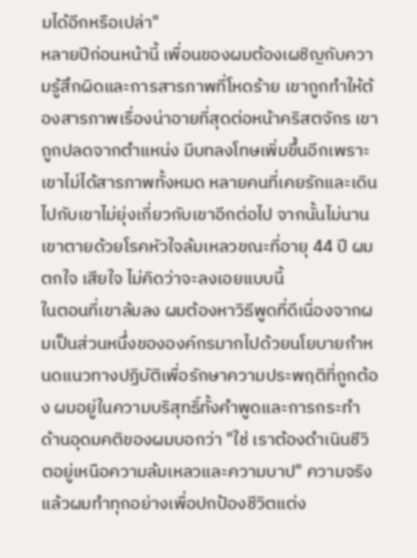มได้อีกหรือเปล่า"
หลายปีก่อนหน้านี้ เพื่อนของผมต้องเผชิญกับความรู้สึกผิดและการสารภาพที่โหดร้าย เขาถูกทำให้ต้องสารภาพเรื่องน่าอายที่สุดต่อหน้าคริสตจักร เขาถูกปลดจากตำแหน่ง มีบทลงโทษเพิ่มขึ้นอีกเพราะเขาไม่ได้สารภาพทั้งหมด หลายคนที่เคยรักและเดินไปกับเขาไม่ยุ่งเกี่ยวกับเขาอีกต่อไป จากนั้นไม่นาน เขาตายด้วยโรคหัวใจล้มเหลวขณะที่อายุ 44 ปี ผมตกใจ เสียใจ ไม่คิดว่าจะลงเอยแบบนี้
ในตอนที่เขาล้มลง ผมต้องหาวิธีพูดที่ดีเนื่องจากผมเป็นส่วนหนึ่งขององค์กรมากไปด้วยนโยบายกำหนดแนวทางปฏิบัติเพื่อรักษาความประพฤติที่ถูกต้อง ผมอยู่ในความบริสุทธิ์ทั้งคำพูดและการกระทำ ด้านอุดมคติของผมบอกว่า "ใช่ เราต้องดำเนินชีวิตอยู่เหนือความล้มเหลวและความบาป" ความจริงแล้วผมทำทุกอย่างเพื่อปกป้องชีวิตแต่ง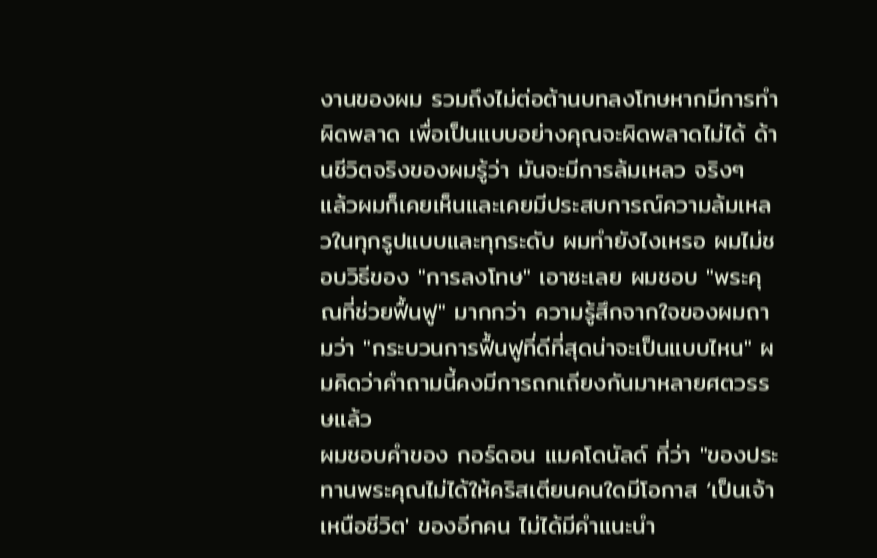งานของผม รวมถึงไม่ต่อต้านบทลงโทษหากมีการทำผิดพลาด เพื่อเป็นแบบอย่างคุณจะผิดพลาดไม่ได้ ด้านชีวิตจริงของผมรู้ว่า มันจะมีการล้มเหลว จริงๆ แล้วผมก็เคยเห็นและเคยมีประสบการณ์ความล้มเหลวในทุกรูปแบบและทุกระดับ ผมทำยังไงเหรอ ผมไม่ชอบวิธีของ "การลงโทษ" เอาซะเลย ผมชอบ "พระคุณที่ช่วยฟื้นฟู" มากกว่า ความรู้สึกจากใจของผมถามว่า "กระบวนการฟื้นฟูที่ดีที่สุดน่าจะเป็นแบบไหน" ผมคิดว่าคำถามนี้คงมีการถกเถียงกันมาหลายศตวรรษแล้ว
ผมชอบคำของ กอร์ดอน แมคโดนัลด์ ที่ว่า "ของประทานพระคุณไม่ได้ให้คริสเตียนคนใดมีโอกาส ‘เป็นเจ้าเหนือชีวิต' ของอีกคน ไม่ได้มีคำแนะนำ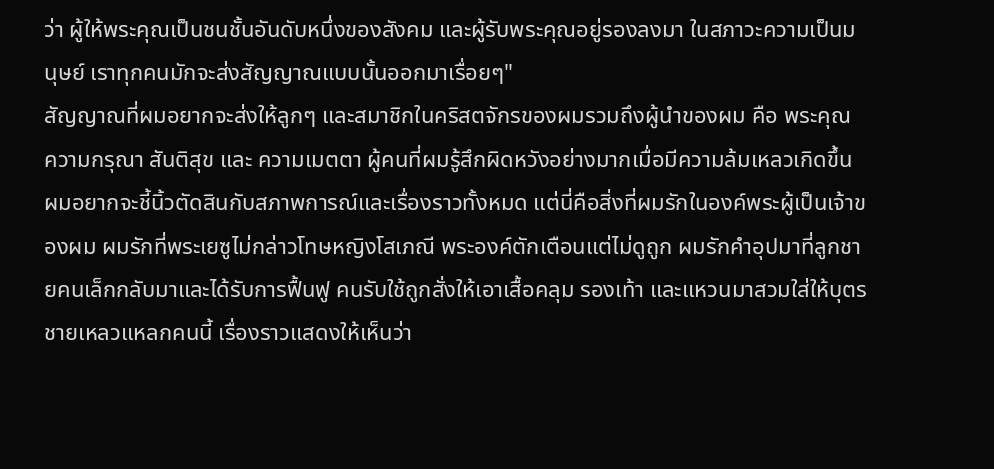ว่า ผู้ให้พระคุณเป็นชนชั้นอันดับหนึ่งของสังคม และผู้รับพระคุณอยู่รองลงมา ในสภาวะความเป็นมนุษย์ เราทุกคนมักจะส่งสัญญาณแบบนั้นออกมาเรื่อยๆ"
สัญญาณที่ผมอยากจะส่งให้ลูกๆ และสมาชิกในคริสตจักรของผมรวมถึงผู้นำของผม คือ พระคุณ ความกรุณา สันติสุข และ ความเมตตา ผู้คนที่ผมรู้สึกผิดหวังอย่างมากเมื่อมีความล้มเหลวเกิดขึ้น ผมอยากจะชี้นิ้วตัดสินกับสภาพการณ์และเรื่องราวทั้งหมด แต่นี่คือสิ่งที่ผมรักในองค์พระผู้เป็นเจ้าของผม ผมรักที่พระเยซูไม่กล่าวโทษหญิงโสเภณี พระองค์ตักเตือนแต่ไม่ดูถูก ผมรักคำอุปมาที่ลูกชายคนเล็กกลับมาและได้รับการฟื้นฟู คนรับใช้ถูกสั่งให้เอาเสื้อคลุม รองเท้า และแหวนมาสวมใส่ให้บุตรชายเหลวแหลกคนนี้ เรื่องราวแสดงให้เห็นว่า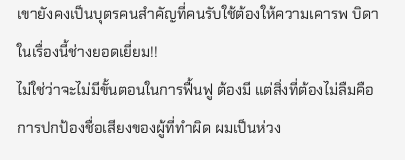เขายังคงเป็นบุตรคนสำคัญที่คนรับใช้ต้องให้ความเคารพ บิดาในเรื่องนี้ช่างยอดเยี่ยม!!
ไม่ใช่ว่าจะไม่มีขั้นตอนในการฟื้นฟู ต้องมี แต่สิ่งที่ต้องไม่ลืมคือ การปกป้องชื่อเสียงของผู้ที่ทำผิด ผมเป็นห่วง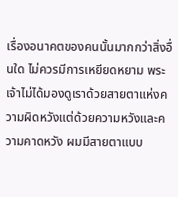เรื่องอนาคตของคนนั้นมากกว่าสิ่งอื่นใด ไม่ควรมีการเหยียดหยาม พระเจ้าไม่ได้มองดูเราด้วยสายตาแห่งความผิดหวังแต่ด้วยความหวังและความคาดหวัง ผมมีสายตาแบบ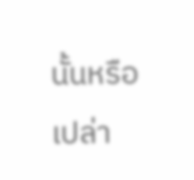นั้นหรือเปล่า